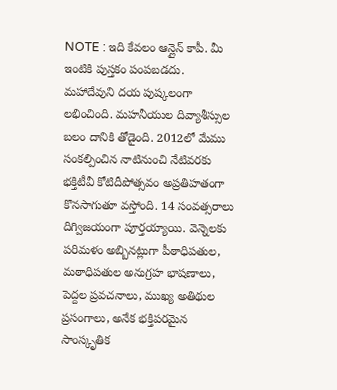NOTE : ఇది కేవలం ఆన్లైన్ కాపీ. మీ ఇంటికి పుస్తకం పంపబడదు.
మహాదేవుని దయ పుష్కలంగా లభించింది. మహనీయుల దివ్యాశీస్సుల బలం దానికి తోడైంది. 2012లో మేము సంకల్పించిన నాటినుంచి నేటివరకు భక్తిటీవీ కోటిదీపోత్సవం అప్రతిహతంగా కొనసాగుతూ వస్తోంది. 14 సంవత్సరాలు దిగ్విజయంగా పూర్తయ్యాయి. వెన్నెలకు పరిమళం అబ్బినట్లుగా పీఠాధిపతుల, మఠాధిపతుల అనుగ్రహ భాషణాలు, పెద్దల ప్రవచనాలు, ముఖ్య అతిథుల ప్రసంగాలు, అనేక భక్తిపరమైన సాంస్కృతిక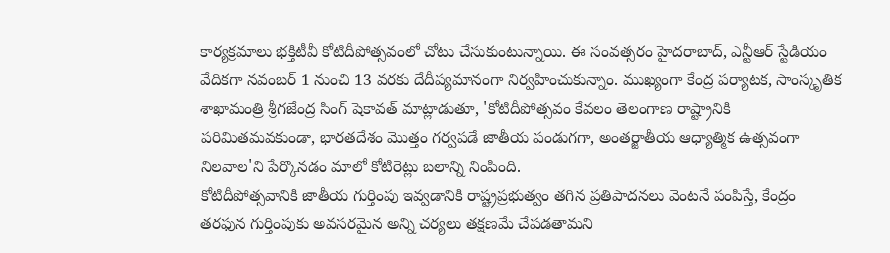కార్యక్రమాలు భక్తిటీవీ కోటిదీపోత్సవంలో చోటు చేసుకుంటున్నాయి. ఈ సంవత్సరం హైదరాబాద్, ఎన్టీఆర్ స్టేడియం వేదికగా నవంబర్ 1 నుంచి 13 వరకు దేదీప్యమానంగా నిర్వహించుకున్నాం. ముఖ్యంగా కేంద్ర పర్యాటక, సాంస్కృతిక శాఖామంత్రి శ్రీగజేంద్ర సింగ్ షెకావత్ మాట్లాడుతూ, 'కోటిదీపోత్సవం కేవలం తెలంగాణ రాష్ట్రానికి పరిమితమవకుండా, భారతదేశం మొత్తం గర్వపడే జాతీయ పండుగగా, అంతర్జాతీయ ఆధ్యాత్మిక ఉత్సవంగా నిలవాల'ని పేర్కొనడం మాలో కోటిరెట్లు బలాన్ని నింపింది.
కోటిదీపోత్సవానికి జాతీయ గుర్తింపు ఇవ్వడానికి రాష్ట్రప్రభుత్వం తగిన ప్రతిపాదనలు వెంటనే పంపిస్తే, కేంద్రం తరఫున గుర్తింపుకు అవసరమైన అన్ని చర్యలు తక్షణమే చేపడతామని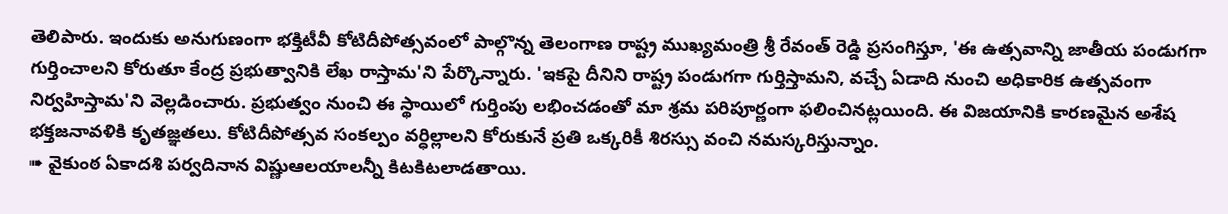తెలిపారు. ఇందుకు అనుగుణంగా భక్తిటీవీ కోటిదీపోత్సవంలో పాల్గొన్న తెలంగాణ రాష్ట్ర ముఖ్యమంత్రి శ్రీ రేవంత్ రెడ్డి ప్రసంగిస్తూ, 'ఈ ఉత్సవాన్ని జాతీయ పండుగగా గుర్తించాలని కోరుతూ కేంద్ర ప్రభుత్వానికి లేఖ రాస్తామ'ని పేర్కొన్నారు. 'ఇకపై దీనిని రాష్ట్ర పండుగగా గుర్తిస్తామని, వచ్చే ఏడాది నుంచి అధికారిక ఉత్సవంగా నిర్వహిస్తామ'ని వెల్లడించారు. ప్రభుత్వం నుంచి ఈ స్థాయిలో గుర్తింపు లభించడంతో మా శ్రమ పరిపూర్ణంగా ఫలించినట్లయింది. ఈ విజయానికి కారణమైన అశేష భక్తజనావళికి కృతజ్ఞతలు. కోటిదీపోత్సవ సంకల్పం వర్ధిల్లాలని కోరుకునే ప్రతి ఒక్కరికీ శిరస్సు వంచి నమస్కరిస్తున్నాం.
➠ వైకుంఠ ఏకాదశి పర్వదినాన విష్ణుఆలయాలన్నీ కిటకిటలాడతాయి.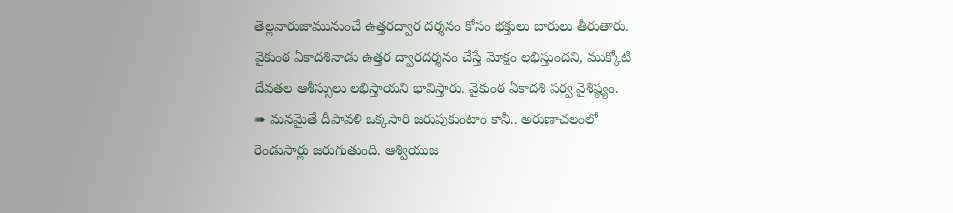తెల్లవారుజామునుంచే ఉత్తరద్వార దర్శనం కోసం భక్తులు బారులు తీరుతారు. వైకుంఠ ఏకాదశినాడు ఉత్తర ద్వారదర్శనం చేస్తే మోక్షం లభిస్తుందని, ముక్కోటి దేవతల ఆశీస్సులు లభిస్తాయని భావిస్తారు. వైకుంఠ ఏకాదశి పర్వ వైశిష్ఠ్యం.
➠ మనమైతే దీపావళి ఒక్కసారి జరుపుకుంటాం కానీ.. అరుణాచలంలో రెండుసార్లు జరుగుతుంది. ఆశ్వియుజ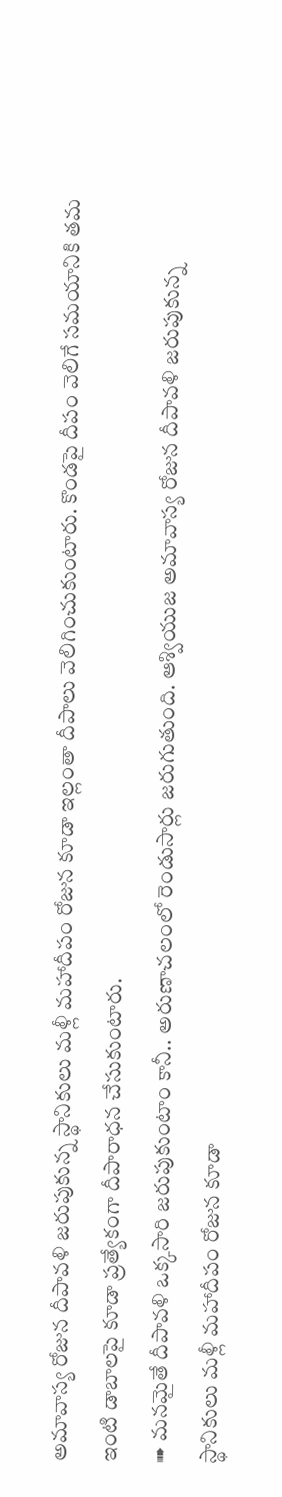అమావాస్య రోజున దీపావళి జరుపుకున్న స్థానికులు మళ్లీ మహాదీపం రోజున కూడా ఇల్లంతా దీపాలు వెలిగించుకుంటారు. కొండపై దీపం వెలిగే సమయానికి తమ ఇంటి డాబాలపై కూడా ప్రత్యేకంగా దీపారాధన చేసుకుంటారు.
➠ మనమైతే దీపావళి ఒక్కసారి జరుపుకుంటాం కానీ.. అరుణాచలంలో రెండుసార్లు జరుగుతుంది. ఆశ్వియుజ అమావాస్య రోజున దీపావళి జరుపుకున్న స్థానికులు మళ్లీ మహాదీపం రోజున కూడా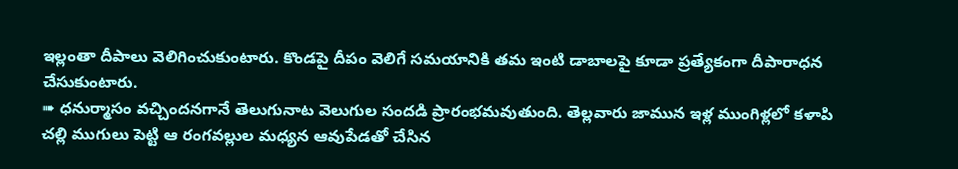ఇల్లంతా దీపాలు వెలిగించుకుంటారు. కొండపై దీపం వెలిగే సమయానికి తమ ఇంటి డాబాలపై కూడా ప్రత్యేకంగా దీపారాధన చేసుకుంటారు.
➠ ధనుర్మాసం వచ్చిందనగానే తెలుగునాట వెలుగుల సందడి ప్రారంభమవుతుంది. తెల్లవారు జామున ఇళ్ల ముంగిళ్లలో కళాపి చల్లి ముగులు పెట్టి ఆ రంగవల్లుల మధ్యన ఆవుపేడతో చేసిన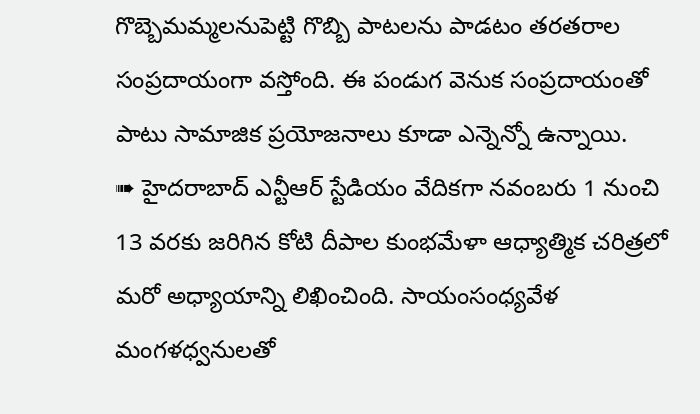గొబ్బెమమ్మలనుపెట్టి గొబ్బి పాటలను పాడటం తరతరాల సంప్రదాయంగా వస్తోంది. ఈ పండుగ వెనుక సంప్రదాయంతో పాటు సామాజిక ప్రయోజనాలు కూడా ఎన్నెన్నో ఉన్నాయి.
➠ హైదరాబాద్ ఎన్టీఆర్ స్టేడియం వేదికగా నవంబరు 1 నుంచి 13 వరకు జరిగిన కోటి దీపాల కుంభమేళా ఆధ్యాత్మిక చరిత్రలో మరో అధ్యాయాన్ని లిఖించింది. సాయంసంధ్యవేళ మంగళధ్వనులతో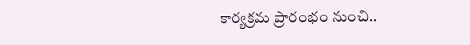కార్యక్రమ ప్రారంభం నుంచి..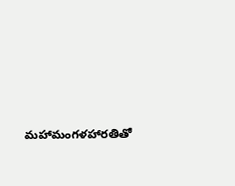మహామంగళహారతితో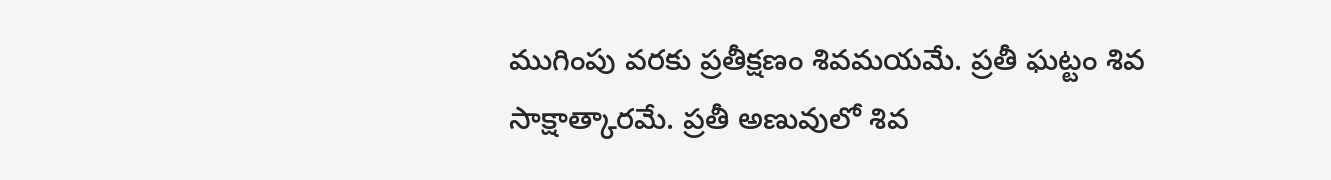ముగింపు వరకు ప్రతీక్షణం శివమయమే. ప్రతీ ఘట్టం శివ సాక్షాత్కారమే. ప్రతీ అణువులో శివ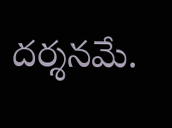దర్శనమే.